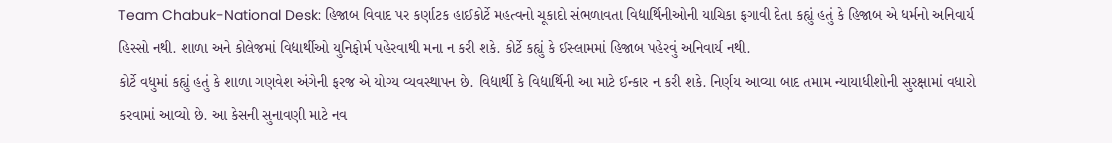Team Chabuk-National Desk: હિજાબ વિવાદ પર કર્ણાટક હાઈકોર્ટે મહત્વનો ચૂકાદો સંભળાવતા વિદ્યાર્થિનીઓની યાચિકા ફગાવી દેતા કહ્યું હતું કે હિજાબ એ ધર્મનો અનિવાર્ય હિસ્સો નથી. શાળા અને કોલેજમાં વિદ્યાર્થીઓ યુનિફોર્મ પહેરવાથી મના ન કરી શકે. કોર્ટે કહ્યું કે ઈસ્લામમાં હિજાબ પહેરવું અનિવાર્ય નથી.
કોર્ટે વધુમાં કહ્યું હતું કે શાળા ગણવેશ અંગેની ફરજ એ યોગ્ય વ્યવસ્થાપન છે. વિદ્યાર્થી કે વિદ્યાર્થિની આ માટે ઈન્કાર ન કરી શકે. નિર્ણય આવ્યા બાદ તમામ ન્યાયાધીશોની સુરક્ષામાં વધારો કરવામાં આવ્યો છે. આ કેસની સુનાવણી માટે નવ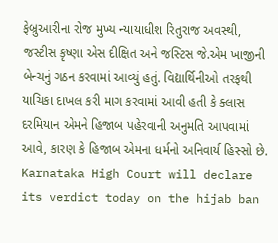ફેબ્રુઆરીના રોજ મુખ્ય ન્યાયાધીશ રિતુરાજ અવસ્થી, જસ્ટીસ કૃષ્ણા એસ દીક્ષિત અને જસ્ટિસ જે.એમ ખાજીની બેન્ચનું ગઠન કરવામાં આવ્યું હતું. વિદ્યાર્થિનીઓ તરફથી યાચિકા દાખલ કરી માગ કરવામાં આવી હતી કે ક્લાસ દરમિયાન એમને હિજાબ પહેરવાની અનુમતિ આપવામાં આવે, કારણ કે હિજાબ એમના ધર્મનો અનિવાર્ય હિસ્સો છે.
Karnataka High Court will declare its verdict today on the hijab ban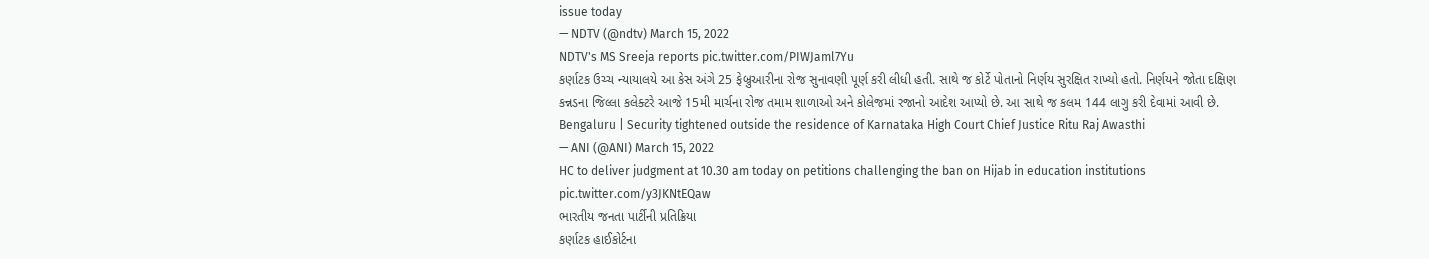issue today
— NDTV (@ndtv) March 15, 2022
NDTV's MS Sreeja reports pic.twitter.com/PIWJaml7Yu
કર્ણાટક ઉચ્ચ ન્યાયાલયે આ કેસ અંગે 25 ફેબ્રુઆરીના રોજ સુનાવણી પૂર્ણ કરી લીધી હતી. સાથે જ કોર્ટે પોતાનો નિર્ણય સુરક્ષિત રાખ્યો હતો. નિર્ણયને જોતા દક્ષિણ કન્નડના જિલ્લા કલેક્ટરે આજે 15મી માર્ચના રોજ તમામ શાળાઓ અને કોલેજમાં રજાનો આદેશ આપ્યો છે. આ સાથે જ કલમ 144 લાગુ કરી દેવામાં આવી છે.
Bengaluru | Security tightened outside the residence of Karnataka High Court Chief Justice Ritu Raj Awasthi
— ANI (@ANI) March 15, 2022
HC to deliver judgment at 10.30 am today on petitions challenging the ban on Hijab in education institutions pic.twitter.com/y3JKNtEQaw
ભારતીય જનતા પાર્ટીની પ્રતિક્રિયા
કર્ણાટક હાઈકોર્ટના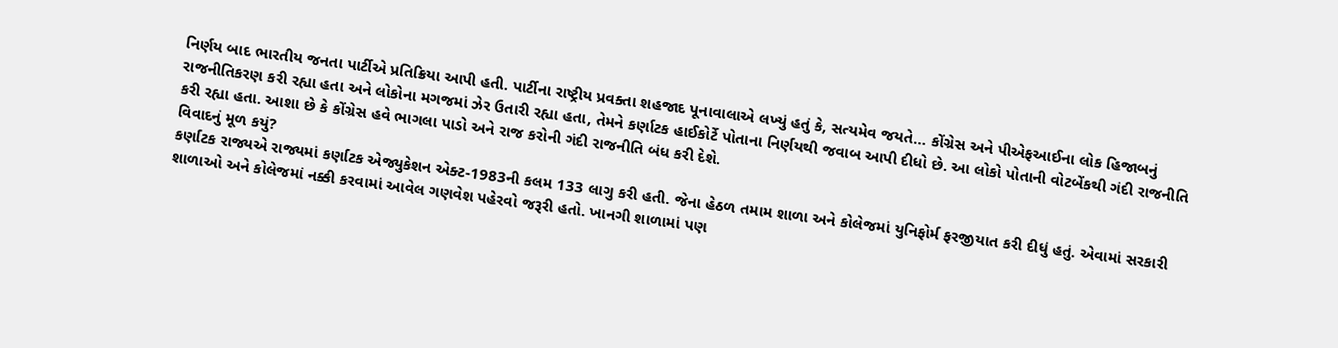નિર્ણય બાદ ભારતીય જનતા પાર્ટીએ પ્રતિક્રિયા આપી હતી. પાર્ટીના રાષ્ટ્રીય પ્રવક્તા શહજાદ પૂનાવાલાએ લખ્યું હતું કે, સત્યમેવ જયતે… કોંગ્રેસ અને પીએફઆઈના લોક હિજાબનું રાજનીતિકરણ કરી રહ્યા હતા અને લોકોના મગજમાં ઝેર ઉતારી રહ્યા હતા, તેમને કર્ણાટક હાઈકોર્ટે પોતાના નિર્ણયથી જવાબ આપી દીધો છે. આ લોકો પોતાની વોટબેંકથી ગંદી રાજનીતિ કરી રહ્યા હતા. આશા છે કે કોંગ્રેસ હવે ભાગલા પાડો અને રાજ કરોની ગંદી રાજનીતિ બંધ કરી દેશે.
વિવાદનું મૂળ કયું?
કર્ણાટક રાજ્યએ રાજ્યમાં કર્ણાટક એજ્યુકેશન એક્ટ-1983ની કલમ 133 લાગુ કરી હતી. જેના હેઠળ તમામ શાળા અને કોલેજમાં યુનિફોર્મ ફરજીયાત કરી દીધું હતું. એવામાં સરકારી શાળાઓ અને કોલેજમાં નક્કી કરવામાં આવેલ ગણવેશ પહેરવો જરૂરી હતો. ખાનગી શાળામાં પણ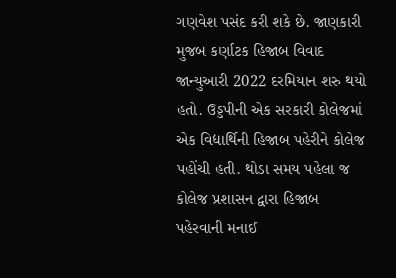ગણવેશ પસંદ કરી શકે છે. જાણકારી મુજબ કર્ણાટક હિજાબ વિવાદ જાન્યુઆરી 2022 દરમિયાન શરુ થયો હતો. ઉડ્ડપીની એક સરકારી કોલેજમાં એક વિદ્યાર્થિની હિજાબ પહેરીને કોલેજ પહોંચી હતી. થોડા સમય પહેલા જ કોલેજ પ્રશાસન દ્વારા હિજાબ પહેરવાની મનાઈ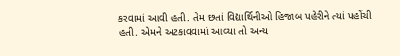કરવામાં આવી હતી. તેમ છતાં વિદ્યાર્થિનીઓ હિજાબ પહેરીને ત્યાં પહોંચી હતી. એમને અટકાવવામાં આવ્યા તો અન્ય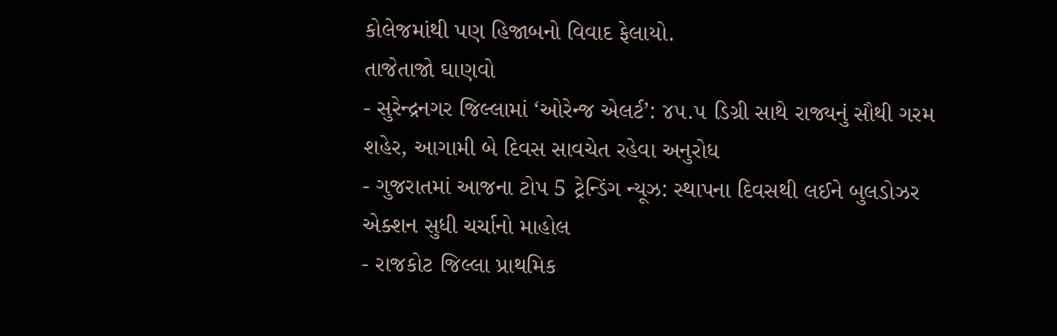કોલેજમાંથી પણ હિજાબનો વિવાદ ફેલાયો.
તાજેતાજો ઘાણવો
- સુરેન્દ્રનગર જિલ્લામાં ‘ઓરેન્જ એલર્ટ’: ૪૫.૫ ડિગ્રી સાથે રાજ્યનું સૌથી ગરમ શહેર, આગામી બે દિવસ સાવચેત રહેવા અનુરોધ
- ગુજરાતમાં આજના ટોપ 5 ટ્રેન્ડિંગ ન્યૂઝ: સ્થાપના દિવસથી લઈને બુલડોઝર એક્શન સુધી ચર્ચાનો માહોલ
- રાજકોટ જિલ્લા પ્રાથમિક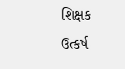શિક્ષક ઉત્કર્ષ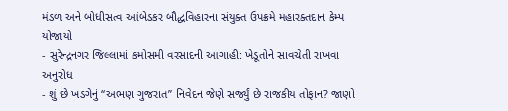મંડળ અને બોધીસત્વ આંબેડકર બૌદ્ધવિહારના સંયુક્ત ઉપક્રમે મહારક્તદાન કેમ્પ યોજાયો
- સુરેન્દ્રનગર જિલ્લામાં કમોસમી વરસાદની આગાહી: ખેડૂતોને સાવચેતી રાખવા અનુરોધ
- શું છે ખડગેનું “અભણ ગુજરાત” નિવેદન જેણે સર્જ્યું છે રાજકીય તોફાન? જાણો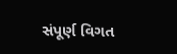સંપૂર્ણ વિગત